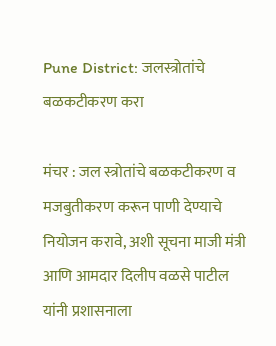Pune District: जलस्त्रोतांचे बळकटीकरण करा

मंचर : जल स्त्रोतांचे बळकटीकरण व मजबुतीकरण करून पाणी देण्याचे नियोजन करावे, अशी सूचना माजी मंत्री आणि आमदार दिलीप वळसे पाटील यांनी प्रशासनाला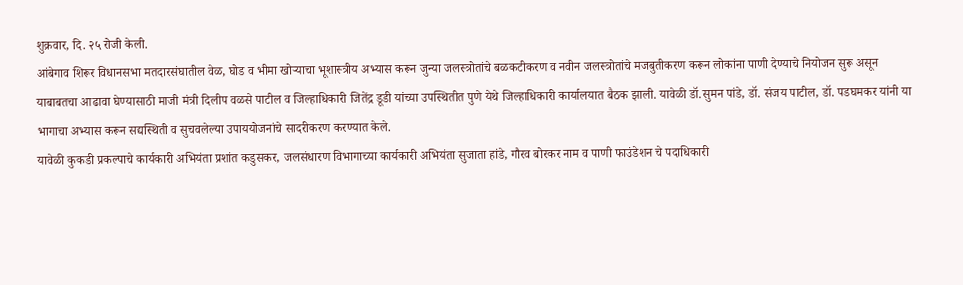शुक्रवार, दि. २५ रोजी केली.
आंबेगाव शिरूर विधानसभा मतदारसंघातील वेळ, घोड व भीमा खोऱ्याचा भूशास्त्रीय अभ्यास करून जुन्या जलस्त्रोतांचे बळकटीकरण व नवीन जलस्त्रोतांचे मजबुतीकरण करून लोकांना पाणी देण्याचे नियोजन सुरू असून याबाबतचा आढावा घेण्यासाठी माजी मंत्री दिलीप वळसे पाटील व जिल्हाधिकारी जितेंद्र डूडी यांच्या उपस्थितीत पुणे येथे जिल्हाधिकारी कार्यालयात बैठक झाली. यावेळी डॉ.सुमन पांडे, डॉ. संजय पाटील, डॉ. पडघमकर यांनी या भागाचा अभ्यास करून सद्यस्थिती व सुचवलेल्या उपाययोजनांचे सादरीकरण करण्यात केले.
यावेळी कुकडी प्रकल्पाचे कार्यकारी अभियंता प्रशांत कडुसकर, जलसंधारण विभागाच्या कार्यकारी अभियंता सुजाता हांडे, गौरव बोरकर नाम व पाणी फाउंडेशन चे पदाधिकारी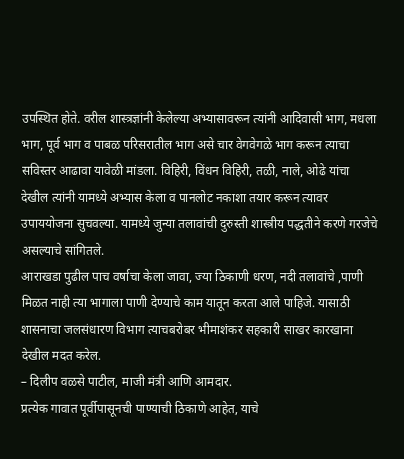उपस्थित होते. वरील शास्त्रज्ञांनी केलेल्या अभ्यासावरून त्यांनी आदिवासी भाग, मधला भाग, पूर्व भाग व पाबळ परिसरातील भाग असे चार वेगवेगळे भाग करून त्याचा सविस्तर आढावा यावेळी मांडला. विहिरी, विंधन विहिरी, तळी, नाले, ओढे यांचा देखील त्यांनी यामध्ये अभ्यास केला व पानलोट नकाशा तयार करून त्यावर उपाययोजना सुचवल्या. यामध्ये जुन्या तलावांची दुरुस्ती शास्त्रीय पद्धतीने करणे गरजेचे असल्याचे सांगितले.
आराखडा पुढील पाच वर्षाचा केला जावा, ज्या ठिकाणी धरण, नदी तलावांचे ,पाणी मिळत नाही त्या भागाला पाणी देण्याचे काम यातून करता आले पाहिजे. यासाठी शासनाचा जलसंधारण विभाग त्याचबरोबर भीमाशंकर सहकारी साखर कारखाना देखील मदत करेल.
– दिलीप वळसे पाटील, माजी मंत्री आणि आमदार.
प्रत्येक गावात पूर्वीपासूनची पाण्याची ठिकाणे आहेत, याचे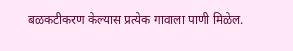बळकटीकरण केल्यास प्रत्येक गावाला पाणी मिळेल.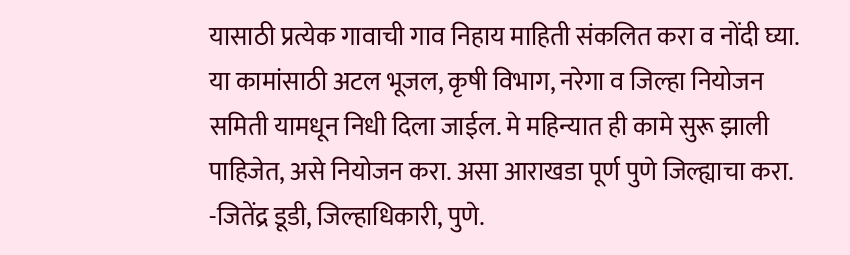यासाठी प्रत्येक गावाची गाव निहाय माहिती संकलित करा व नोंदी घ्या. या कामांसाठी अटल भूजल, कृषी विभाग, नरेगा व जिल्हा नियोजन समिती यामधून निधी दिला जाईल. मे महिन्यात ही कामे सुरू झाली पाहिजेत, असे नियोजन करा. असा आराखडा पूर्ण पुणे जिल्ह्याचा करा.
-जितेंद्र डूडी, जिल्हाधिकारी, पुणे.